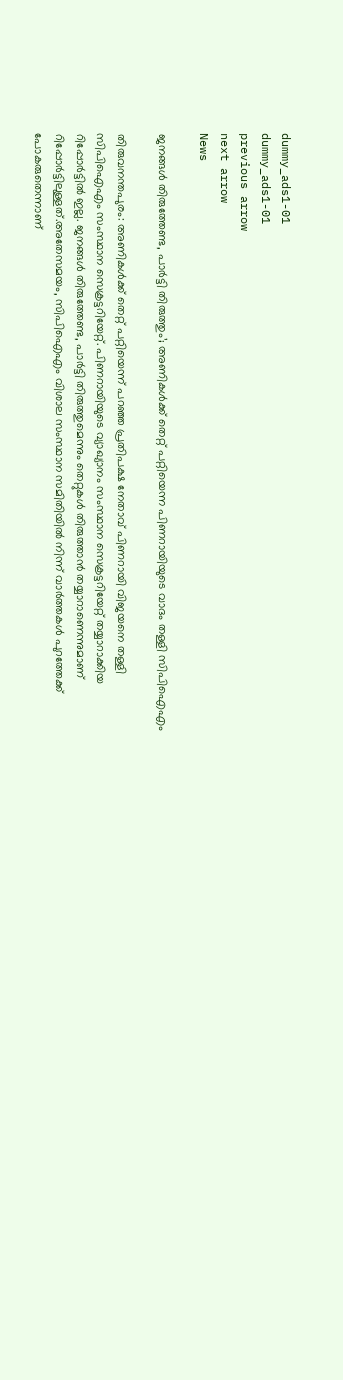dummy_ads1-01
dummy_ads1-01
previous arrow
next arrow
News

ജനങ്ങൾ തിരുത്തേണ്ട, പാർട്ടി തിരുത്തും’; അണികൾക്ക് തെറ്റ് പറ്റിയെന്ന പിണറായിയുടെ വാദം തള്ളി സിപിഐഎം

തിരുവനന്തപുരം: അണികള്‍ക്ക് തെറ്റ് പറ്റിയെന്ന് പറഞ്ഞ പ്രതിപക്ഷ നേതാവ് പിണറായി വിജയനെ തള്ളി സിപിഐഎം സംസ്ഥാന സെക്രട്ടറിയേറ്റ്. പിണറായിയുടെ വ്യാഖ്യാനം സംസ്ഥാന സെക്രട്ടറിയേറ്റ് തയ്യാറാക്കിയ റിപ്പോര്‍ട്ടില്‍ ഇല്ല. ജനങ്ങള്‍ തിരുത്തേണ്ട, പാര്‍ട്ടി തിരുത്തുമെന്നും തെറ്റുകള്‍ തിരുത്താന്‍ തയ്യാറാണെന്നുമാണ് റിപ്പോര്‍ട്ടിലുള്ളത്.അതേസമയം, സിപിഐഎം വിശാല സംസ്ഥാന സമിതിയില്‍ നിന്ന് വാര്‍ത്തകള്‍ പുറത്തേക്ക് പോകരുതെന്നാണ്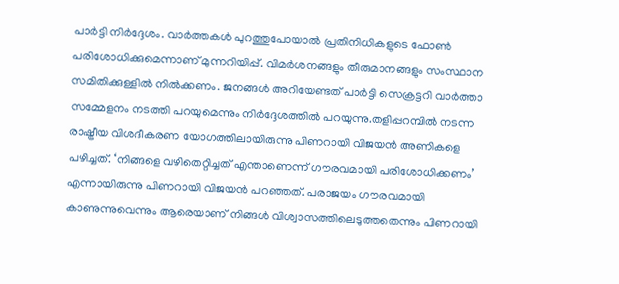പാർട്ടി നിര്‍ദ്ദേശം. വാര്‍ത്തകള്‍ പുറത്തുപോയാല്‍ പ്രതിനിധികളുടെ ഫോണ്‍ പരിശോധിക്കുമെന്നാണ് മുന്നറിയിപ്പ്. വിമര്‍ശനങ്ങളും തീരുമാനങ്ങളും സംസ്ഥാന സമിതിക്കുള്ളില്‍ നില്‍ക്കണം. ജനങ്ങള്‍ അറിയേണ്ടത് പാര്‍ട്ടി സെക്രട്ടറി വാര്‍ത്താ സമ്മേളനം നടത്തി പറയുമെന്നും നിര്‍ദ്ദേശത്തിൽ പറയുന്നു.തളിപ്പറമ്പില്‍ നടന്ന രാഷ്ട്രീയ വിശദീകരണ യോഗത്തിലായിരുന്നു പിണറായി വിജയന്‍ അണികളെ പഴിച്ചത്. ‘നിങ്ങളെ വഴിതെറ്റിച്ചത് എന്താണെന്ന് ഗൗരവമായി പരിശോധിക്കണം’ എന്നായിരുന്നു പിണറായി വിജയന്‍ പറഞ്ഞത്. പരാജയം ഗൗരവമായി കാണുന്നുവെന്നും ആരെയാണ് നിങ്ങള്‍ വിശ്വാസത്തിലെടുത്തതെന്നും പിണറായി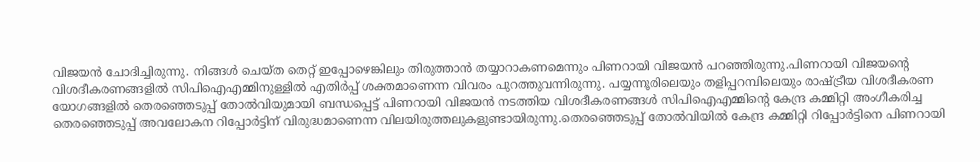വിജയന്‍ ചോദിച്ചിരുന്നു. നിങ്ങള്‍ ചെയ്ത തെറ്റ് ഇപ്പോഴെങ്കിലും തിരുത്താന്‍ തയ്യാറാകണമെന്നും പിണറായി വിജയന്‍ പറഞ്ഞിരുന്നു.പിണറായി വിജയന്റെ വിശദീകരണങ്ങളിൽ സിപിഐഎമ്മിനുള്ളിൽ എതിര്‍പ്പ് ശക്തമാണെന്ന വിവരം പുറത്തുവന്നിരുന്നു. പയ്യന്നൂരിലെയും തളിപ്പറമ്പിലെയും രാഷ്ട്രീയ വിശദീകരണ യോഗങ്ങളിൽ തെരഞ്ഞെടുപ്പ് തോൽവിയുമായി ബന്ധപ്പെട്ട് പിണറായി വിജയൻ നടത്തിയ വിശദീകരണങ്ങൾ സിപിഐഎമ്മിൻ്റെ കേന്ദ്ര കമ്മിറ്റി അംഗീകരിച്ച തെരഞ്ഞെടുപ്പ് അവലോകന റിപ്പോർട്ടിന് വിരുദ്ധമാണെന്ന വിലയിരുത്തലുകളുണ്ടായിരുന്നു.തെരഞ്ഞെടുപ്പ് തോല്‍വിയില്‍ കേന്ദ്ര കമ്മിറ്റി റിപ്പോര്‍ട്ടിനെ പിണറായി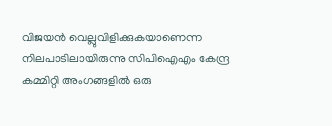വിജയന്‍ വെല്ലുവിളിക്കുകയാണെന്ന നിലപാടിലായിരുന്നു സിപിഐഎം കേന്ദ്ര കമ്മിറ്റി അംഗങ്ങളിൽ ഒരു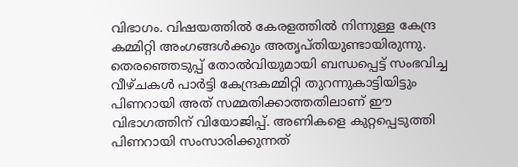വിഭാഗം. വിഷയത്തില്‍ കേരളത്തില്‍ നിന്നുള്ള കേന്ദ്ര കമ്മിറ്റി അംഗങ്ങള്‍ക്കും അതൃപ്തിയുണ്ടായിരുന്നു. തെരഞ്ഞെടുപ്പ് തോൽവിയുമായി ബന്ധപ്പെട്ട് സംഭവിച്ച വീഴ്ചകള്‍ പാർട്ടി കേന്ദ്രകമ്മിറ്റി തുറന്നുകാട്ടിയിട്ടും പിണറായി അത് സമ്മതിക്കാത്തതിലാണ് ഈ വിഭാഗത്തിന് വിയോജിപ്പ്. അണികളെ കുറ്റപ്പെടുത്തി പിണറായി സംസാരിക്കുന്നത്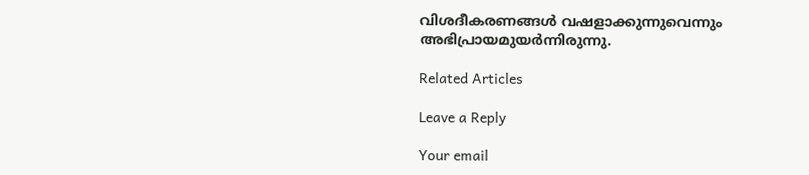വിശദീകരണങ്ങള്‍ വഷളാക്കുന്നുവെന്നും അഭിപ്രായമുയർന്നിരുന്നു.

Related Articles

Leave a Reply

Your email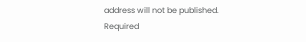address will not be published. Required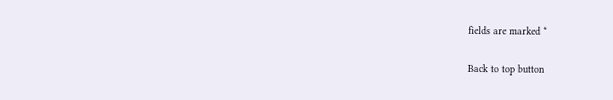fields are marked *

Back to top button